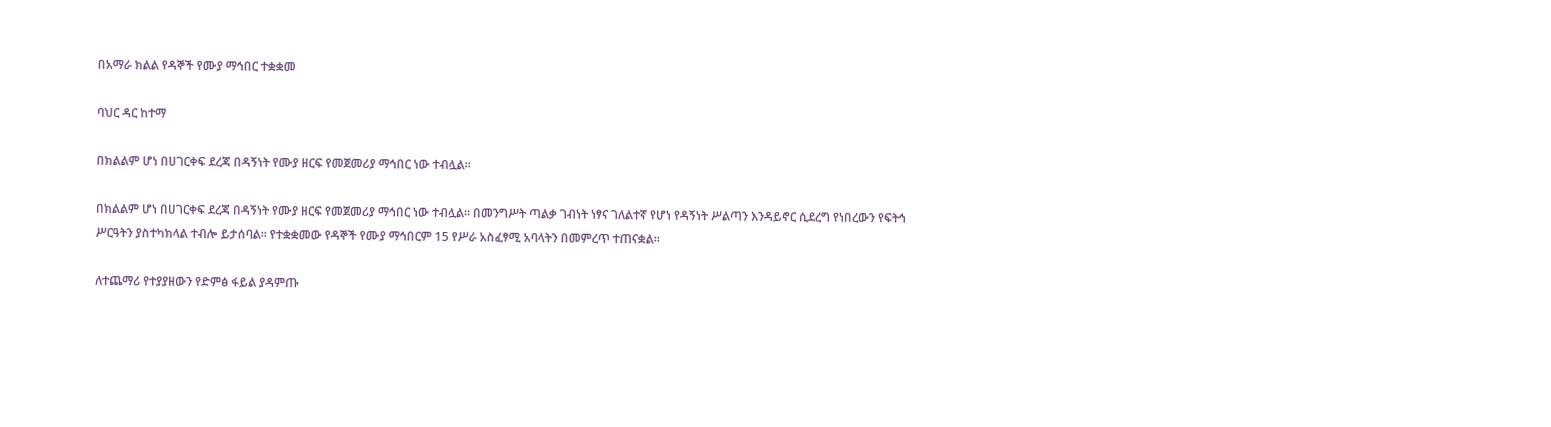በአማራ ክልል የዳኞች የሙያ ማኅበር ተቋቋመ

ባህር ዳር ከተማ

በክልልም ሆነ በሀገርቀፍ ደረጃ በዳኝነት የሙያ ዘርፍ የመጀመሪያ ማኅበር ነው ተብሏል፡፡

በክልልም ሆነ በሀገርቀፍ ደረጃ በዳኝነት የሙያ ዘርፍ የመጀመሪያ ማኅበር ነው ተብሏል፡፡ በመንግሥት ጣልቃ ገብነት ነፃና ገለልተኛ የሆነ የዳኝነት ሥልጣን እንዳይኖር ሲደረግ የነበረውን የፍትኅ ሥርዓትን ያስተካክላል ተብሎ ይታሰባል፡፡ የተቋቋመው የዳኞች የሙያ ማኅበርም 15 የሥራ አስፈፃሚ አባላትን በመምረጥ ተጠናቋል፡፡

ለተጨማሪ የተያያዘውን የድምፅ ፋይል ያዳምጡ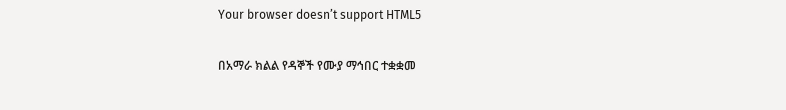Your browser doesn’t support HTML5

በአማራ ክልል የዳኞች የሙያ ማኅበር ተቋቋመ